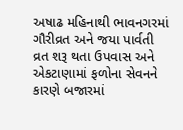અષાઢ મહિનાથી ભાવનગરમાં ગૌરીવ્રત અને જયા પાર્વતી વ્રત શરૂ થતા ઉપવાસ અને એકટાણામાં ફળોના સેવનને કારણે બજારમાં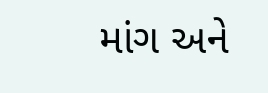માંગ અને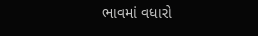ભાવમાં વધારો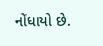નોંધાયો છે.